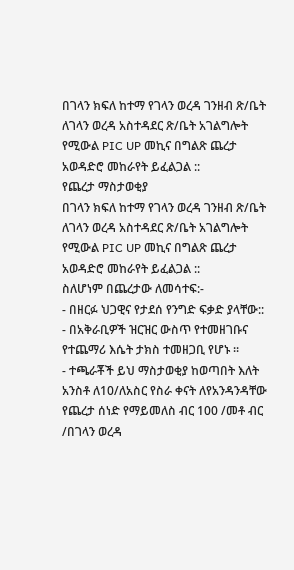በገላን ክፍለ ከተማ የገላን ወረዳ ገንዘብ ጽ/ቤት ለገላን ወረዳ አስተዳደር ጽ/ቤት አገልግሎት የሚውል PIC UP መኪና በግልጽ ጨረታ አወዳድሮ መከራየት ይፈልጋል ::
የጨረታ ማስታወቂያ
በገላን ክፍለ ከተማ የገላን ወረዳ ገንዘብ ጽ/ቤት ለገላን ወረዳ አስተዳደር ጽ/ቤት አገልግሎት የሚውል PIC UP መኪና በግልጽ ጨረታ አወዳድሮ መከራየት ይፈልጋል ::
ስለሆነም በጨረታው ለመሳተፍ:-
- በዘርፉ ህጋዊና የታደሰ የንግድ ፍቃድ ያላቸው::
- በአቅራቢዎች ዝርዝር ውስጥ የተመዘገቡና የተጨማሪ እሴት ታክስ ተመዘጋቢ የሆኑ ፡፡
- ተጫራቾች ይህ ማስታወቂያ ከወጣበት እለት አንስቶ ለ10/ለአስር የስራ ቀናት ለየአንዳንዳቸው የጨረታ ሰነድ የማይመለስ ብር 100 /መቶ ብር /በገላን ወረዳ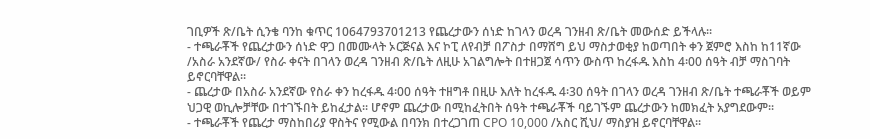ገቢዎች ጽ/ቤት ሲንቄ ባንከ ቁጥር 1064793701213 የጨረታውን ሰነድ ከገላን ወረዳ ገንዘብ ጽ/ቤት መውሰድ ይችላሉ፡፡
- ተጫራቾች የጨረታውን ሰነድ ዋጋ በመሙላት ኦርጅናል እና ኮፒ ለየብቻ በፖስታ በማሸግ ይህ ማስታወቂያ ከወጣበት ቀን ጀምሮ እስከ ከ11ኛው /አስራ አንደኛው/ የስራ ቀናት በገላን ወረዳ ገንዘብ ጽ/ቤት ለዚሁ አገልግሎት በተዘጋጀ ሳጥን ውስጥ ከረፋዱ እስከ 4፡00 ሰዓት ብቻ ማስገባት ይኖርባቸዋል፡፡
- ጨረታው በአስራ አንደኛው የስራ ቀን ከረፋዱ 4፡00 ሰዓት ተዘግቶ በዚሁ እለት ከረፋዱ 4፡30 ሰዓት በገላን ወረዳ ገንዘብ ጽ/ቤት ተጫራቾች ወይም ህጋዊ ወኪሎቻቸው በተገኙበት ይከፈታል፡፡ ሆኖም ጨረታው በሚከፈትበት ሰዓት ተጫራቾች ባይገኙም ጨረታውን ከመክፈት አያግደውም፡፡
- ተጫራቾች የጨረታ ማስከበሪያ ዋስትና የሚውል በባንክ በተረጋገጠ CPO 10,000 /አስር ሺህ/ ማስያዝ ይኖርባቸዋል፡፡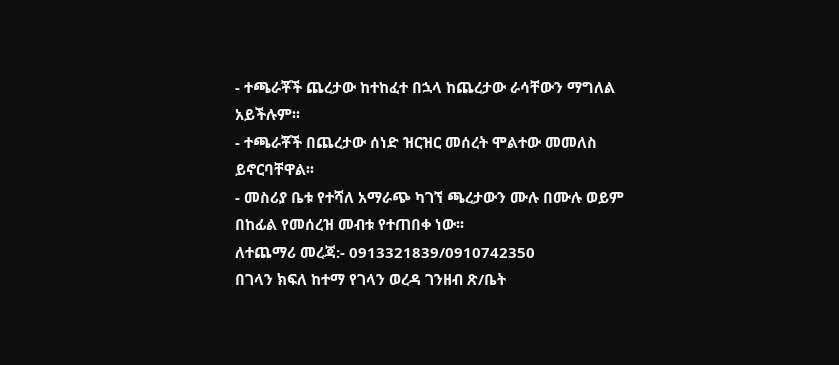- ተጫራቾች ጨረታው ከተከፈተ በኋላ ከጨረታው ራሳቸውን ማግለል አይችሉም፡፡
- ተጫራቾች በጨረታው ሰነድ ዝርዝር መሰረት ሞልተው መመለስ ይኖርባቸዋል፡፡
- መስሪያ ቤቱ የተሻለ አማራጭ ካገኘ ጫረታውን ሙሉ በሙሉ ወይም በከፊል የመሰረዝ መብቱ የተጠበቀ ነው፡፡
ለተጨማሪ መረጃ:- 0913321839/0910742350
በገላን ክፍለ ከተማ የገላን ወረዳ ገንዘብ ጽ/ቤት